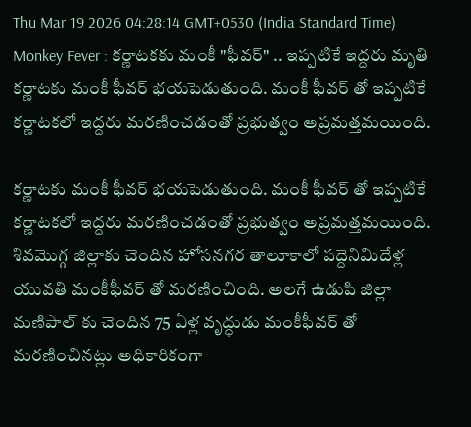Thu Mar 19 2026 04:28:14 GMT+0530 (India Standard Time)
Monkey Fever : కర్ణాటకకు మంకీ "ఫీవర్" .. ఇప్పటికే ఇద్దరు మృతి
కర్ణాటకు మంకీ ఫీవర్ భయపెడుతుంది. మంకీ ఫీవర్ తో ఇప్పటికే కర్ణాటకలో ఇద్దరు మరణించడంతో ప్రభుత్వం అప్రమత్తమయింది.

కర్ణాటకు మంకీ ఫీవర్ భయపెడుతుంది. మంకీ ఫీవర్ తో ఇప్పటికే కర్ణాటకలో ఇద్దరు మరణించడంతో ప్రభుత్వం అప్రమత్తమయింది. శివమొగ్గ జిల్లాకు చెందిన హోసనగర తాలూకాలో పద్దెనిమిదేళ్ల యువతి మంకీఫీవర్ తో మరణించింది. అలగే ఉడుపి జిల్లా మణిపాల్ కు చెందిన 75 ఏళ్ల వృద్ధుడు మంకీఫీవర్ తో మరణించినట్లు అధికారికంగా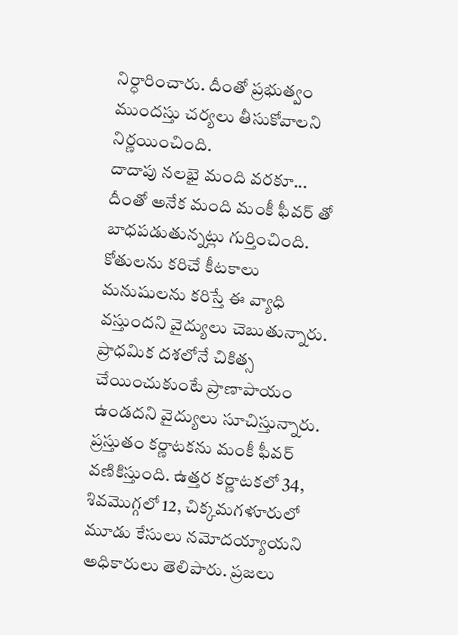నిర్ధారించారు. దీంతో ప్రభుత్వం ముందస్తు చర్యలు తీసుకోవాలని నిర్ణయించింది.
దాదాపు నలభై మంది వరకూ...
దీంతో అనేక మంది మంకీ ఫీవర్ తో బాధపడుతున్నట్లు గుర్తించింది. కోతులను కరిచే కీటకాలు మనుషులను కరిస్తే ఈ వ్యాధి వస్తుందని వైద్యులు చెబుతున్నారు. ప్రాధమిక దశలోనే చికిత్స చేయించుకుంటే ప్రాణాపాయం ఉండదని వైద్యులు సూచిస్తున్నారు. ప్రస్తుతం కర్ణాటకను మంకీ ఫీవర్ వణికిస్తుంది. ఉత్తర కర్ణాటకలో 34, శివమొగ్గలో 12, చిక్కమగళూరులో మూడు కేసులు నమోదయ్యాయని అధికారులు తెలిపారు. ప్రజలు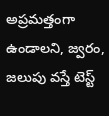అప్రమత్తంగా ఉండాలని, జ్వరం, జలుపు వస్తే టెస్ట్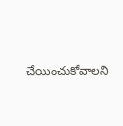చేయించుకోవాలని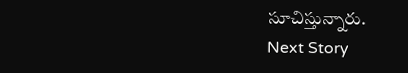సూచిస్తున్నారు.
Next Story